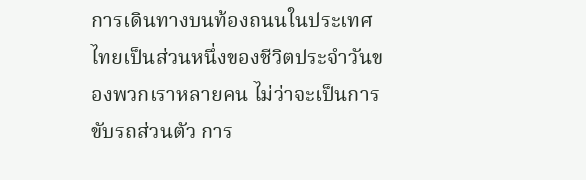การเดินทางบนท้องถนนในประเทศไทยเป็นส่วนหนึ่งของชีวิตประจำวันของพวกเราหลายคน ไม่ว่าจะเป็นการขับรถส่วนตัว การ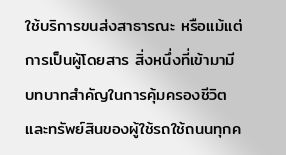ใช้บริการขนส่งสาธารณะ หรือแม้แต่การเป็นผู้โดยสาร สิ่งหนึ่งที่เข้ามามีบทบาทสำคัญในการคุ้มครองชีวิตและทรัพย์สินของผู้ใช้รถใช้ถนนทุกค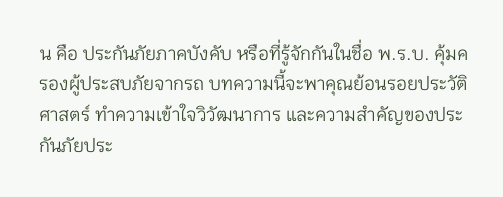น คือ ประกันภัยภาคบังคับ หรือที่รู้จักกันในชื่อ พ.ร.บ. คุ้มครองผู้ประสบภัยจากรถ บทความนี้จะพาคุณย้อนรอยประวัติศาสตร์ ทำความเข้าใจวิวัฒนาการ และความสำคัญของประกันภัยประ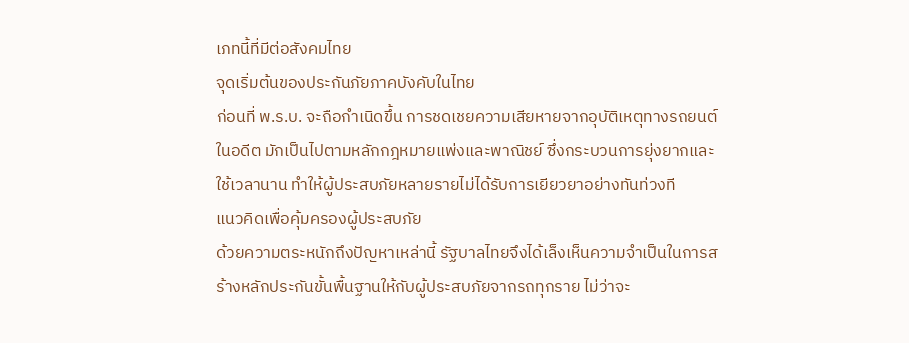เภทนี้ที่มีต่อสังคมไทย
จุดเริ่มต้นของประกันภัยภาคบังคับในไทย
ก่อนที่ พ.ร.บ. จะถือกำเนิดขึ้น การชดเชยความเสียหายจากอุบัติเหตุทางรถยนต์ในอดีต มักเป็นไปตามหลักกฎหมายแพ่งและพาณิชย์ ซึ่งกระบวนการยุ่งยากและใช้เวลานาน ทำให้ผู้ประสบภัยหลายรายไม่ได้รับการเยียวยาอย่างทันท่วงที
แนวคิดเพื่อคุ้มครองผู้ประสบภัย
ด้วยความตระหนักถึงปัญหาเหล่านี้ รัฐบาลไทยจึงได้เล็งเห็นความจำเป็นในการสร้างหลักประกันขั้นพื้นฐานให้กับผู้ประสบภัยจากรถทุกราย ไม่ว่าจะ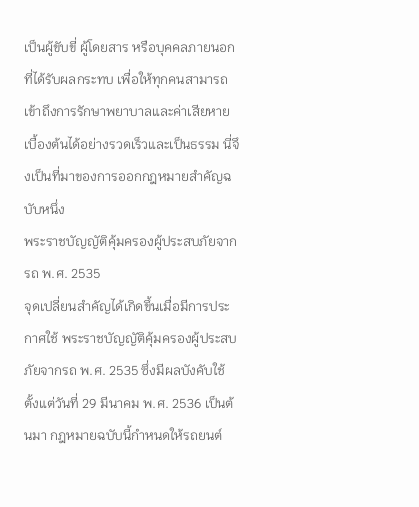เป็นผู้ขับขี่ ผู้โดยสาร หรือบุคคลภายนอกที่ได้รับผลกระทบ เพื่อให้ทุกคนสามารถเข้าถึงการรักษาพยาบาลและค่าเสียหายเบื้องต้นได้อย่างรวดเร็วและเป็นธรรม นี่จึงเป็นที่มาของการออกกฎหมายสำคัญฉบับหนึ่ง
พระราชบัญญัติคุ้มครองผู้ประสบภัยจากรถ พ.ศ. 2535
จุดเปลี่ยนสำคัญได้เกิดขึ้นเมื่อมีการประกาศใช้ พระราชบัญญัติคุ้มครองผู้ประสบภัยจากรถ พ.ศ. 2535 ซึ่งมีผลบังคับใช้ตั้งแต่วันที่ 29 มีนาคม พ.ศ. 2536 เป็นต้นมา กฎหมายฉบับนี้กำหนดให้รถยนต์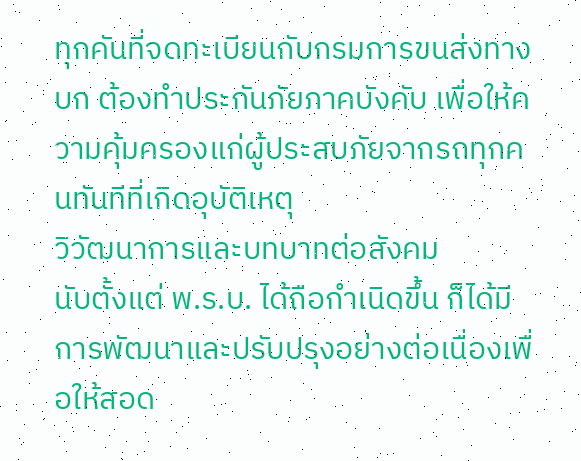ทุกคันที่จดทะเบียนกับกรมการขนส่งทางบก ต้องทำประกันภัยภาคบังคับ เพื่อให้ความคุ้มครองแก่ผู้ประสบภัยจากรถทุกคนทันทีที่เกิดอุบัติเหตุ
วิวัฒนาการและบทบาทต่อสังคม
นับตั้งแต่ พ.ร.บ. ได้ถือกำเนิดขึ้น ก็ได้มีการพัฒนาและปรับปรุงอย่างต่อเนื่องเพื่อให้สอด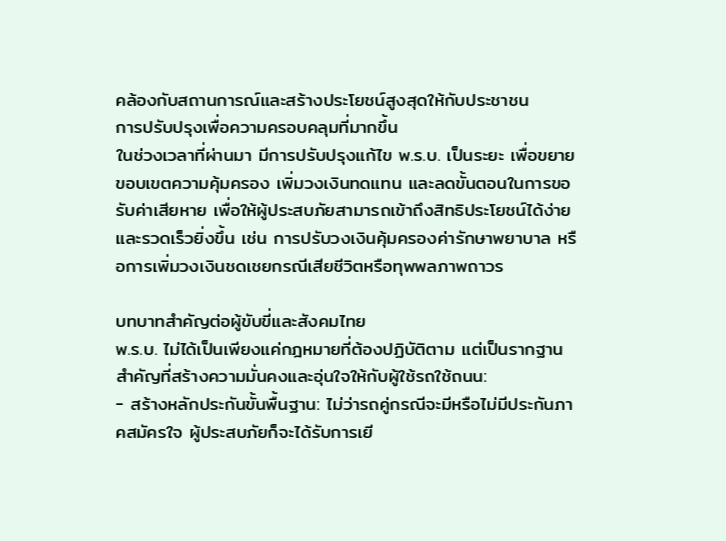คล้องกับสถานการณ์และสร้างประโยชน์สูงสุดให้กับประชาชน
การปรับปรุงเพื่อความครอบคลุมที่มากขึ้น
ในช่วงเวลาที่ผ่านมา มีการปรับปรุงแก้ไข พ.ร.บ. เป็นระยะ เพื่อขยายขอบเขตความคุ้มครอง เพิ่มวงเงินทดแทน และลดขั้นตอนในการขอรับค่าเสียหาย เพื่อให้ผู้ประสบภัยสามารถเข้าถึงสิทธิประโยชน์ได้ง่ายและรวดเร็วยิ่งขึ้น เช่น การปรับวงเงินคุ้มครองค่ารักษาพยาบาล หรือการเพิ่มวงเงินชดเชยกรณีเสียชีวิตหรือทุพพลภาพถาวร

บทบาทสำคัญต่อผู้ขับขี่และสังคมไทย
พ.ร.บ. ไม่ได้เป็นเพียงแค่กฎหมายที่ต้องปฏิบัติตาม แต่เป็นรากฐานสำคัญที่สร้างความมั่นคงและอุ่นใจให้กับผู้ใช้รถใช้ถนน:
- สร้างหลักประกันขั้นพื้นฐาน: ไม่ว่ารถคู่กรณีจะมีหรือไม่มีประกันภาคสมัครใจ ผู้ประสบภัยก็จะได้รับการเยี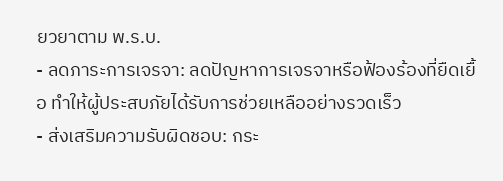ยวยาตาม พ.ร.บ.
- ลดภาระการเจรจา: ลดปัญหาการเจรจาหรือฟ้องร้องที่ยืดเยื้อ ทำให้ผู้ประสบภัยได้รับการช่วยเหลืออย่างรวดเร็ว
- ส่งเสริมความรับผิดชอบ: กระ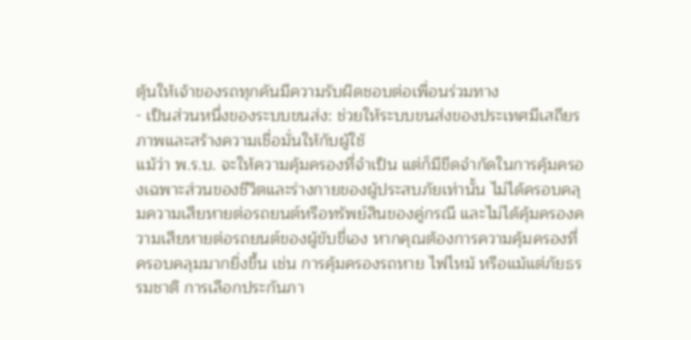ตุ้นให้เจ้าของรถทุกคันมีความรับผิดชอบต่อเพื่อนร่วมทาง
- เป็นส่วนหนึ่งของระบบขนส่ง: ช่วยให้ระบบขนส่งของประเทศมีเสถียรภาพและสร้างความเชื่อมั่นให้กับผู้ใช้
แม้ว่า พ.ร.บ. จะให้ความคุ้มครองที่จำเป็น แต่ก็มีขีดจำกัดในการคุ้มครองเฉพาะส่วนของชีวิตและร่างกายของผู้ประสบภัยเท่านั้น ไม่ได้ครอบคลุมความเสียหายต่อรถยนต์หรือทรัพย์สินของคู่กรณี และไม่ได้คุ้มครองความเสียหายต่อรถยนต์ของผู้ขับขี่เอง หากคุณต้องการความคุ้มครองที่ครอบคลุมมากยิ่งขึ้น เช่น การคุ้มครองรถหาย ไฟไหม้ หรือแม้แต่ภัยธรรมชาติ การเลือกประกันภา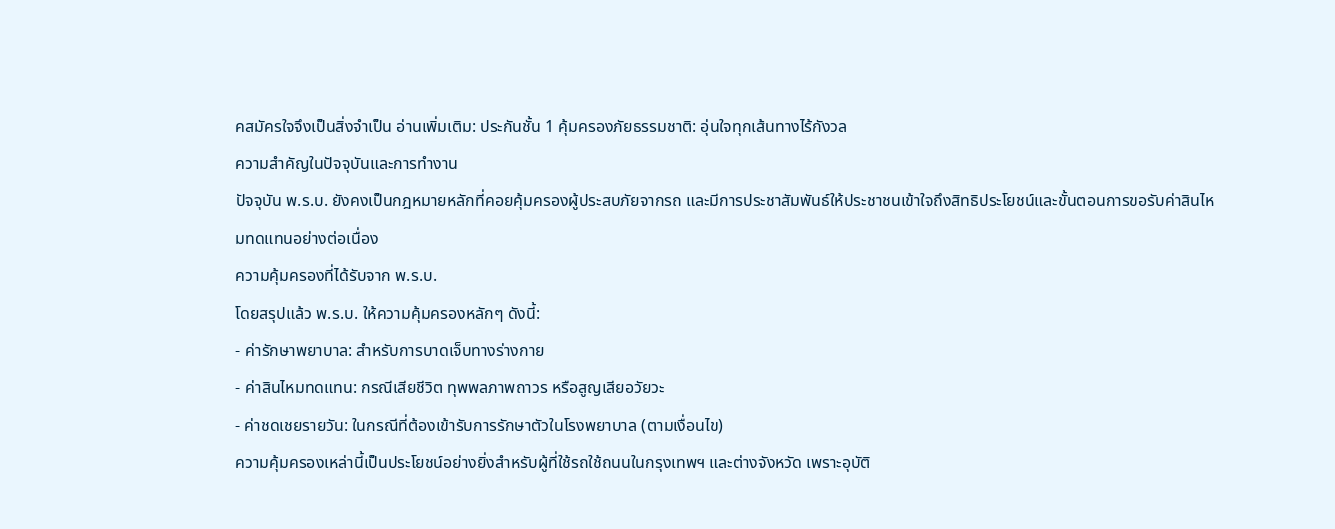คสมัครใจจึงเป็นสิ่งจำเป็น อ่านเพิ่มเติม: ประกันชั้น 1 คุ้มครองภัยธรรมชาติ: อุ่นใจทุกเส้นทางไร้กังวล
ความสำคัญในปัจจุบันและการทำงาน
ปัจจุบัน พ.ร.บ. ยังคงเป็นกฎหมายหลักที่คอยคุ้มครองผู้ประสบภัยจากรถ และมีการประชาสัมพันธ์ให้ประชาชนเข้าใจถึงสิทธิประโยชน์และขั้นตอนการขอรับค่าสินไหมทดแทนอย่างต่อเนื่อง
ความคุ้มครองที่ได้รับจาก พ.ร.บ.
โดยสรุปแล้ว พ.ร.บ. ให้ความคุ้มครองหลักๆ ดังนี้:
- ค่ารักษาพยาบาล: สำหรับการบาดเจ็บทางร่างกาย
- ค่าสินไหมทดแทน: กรณีเสียชีวิต ทุพพลภาพถาวร หรือสูญเสียอวัยวะ
- ค่าชดเชยรายวัน: ในกรณีที่ต้องเข้ารับการรักษาตัวในโรงพยาบาล (ตามเงื่อนไข)
ความคุ้มครองเหล่านี้เป็นประโยชน์อย่างยิ่งสำหรับผู้ที่ใช้รถใช้ถนนในกรุงเทพฯ และต่างจังหวัด เพราะอุบัติ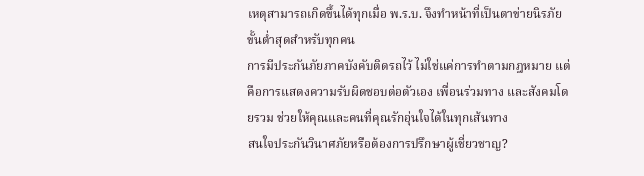เหตุสามารถเกิดขึ้นได้ทุกเมื่อ พ.ร.บ. จึงทำหน้าที่เป็นตาข่ายนิรภัยขั้นต่ำสุดสำหรับทุกคน
การมีประกันภัยภาคบังคับติดรถไว้ ไม่ใช่แค่การทำตามกฎหมาย แต่คือการแสดงความรับผิดชอบต่อตัวเอง เพื่อนร่วมทาง และสังคมโดยรวม ช่วยให้คุณและคนที่คุณรักอุ่นใจได้ในทุกเส้นทาง
สนใจประกันวินาศภัยหรือต้องการปรึกษาผู้เชี่ยวชาญ?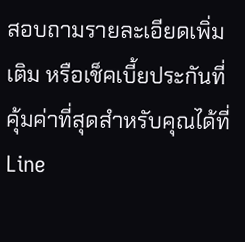สอบถามรายละเอียดเพิ่มเติม หรือเช็คเบี้ยประกันที่คุ้มค่าที่สุดสำหรับคุณได้ที่ Line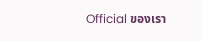Official ของเรา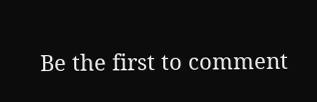Be the first to comment